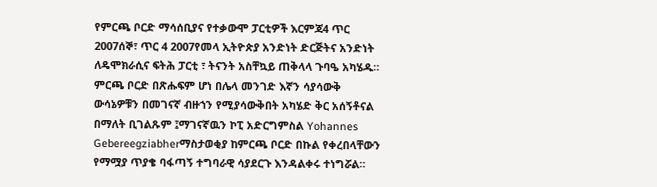የምርጫ ቦርድ ማሳሰቢያና የተቃውሞ ፓርቲዎች እርምጃ4 ጥር 2007ሰኞ፣ ጥር 4 2007የመላ ኢትዮጵያ አንድነት ድርጅትና አንድነት ለዴሞክራሲና ፍትሕ ፓርቲ ፣ ትናንት አስቸኳይ ጠቅላላ ጉባዔ አካሄዱ። ምርጫ ቦርድ በጽሑፍም ሆነ በሌላ መንገድ እኛን ሳያሳውቅ ውሳኔዎቹን በመገናኛ ብዙኀን የሚያሳውቅበት አካሄድ ቅር አሰኝቶናል በማለት ቢገልጹም ፤ማገናኛዉን ኮፒ አድርግምስል Yohannes Gebereegziabherማስታወቂያ ከምርጫ ቦርድ በኩል የቀረበላቸውን የማሟያ ጥያቄ ባፋጣኝ ተግባራዊ ሳያደርጉ እንዳልቀሩ ተነግሯል።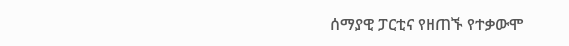ሰማያዊ ፓርቲና የዘጠኙ የተቃውሞ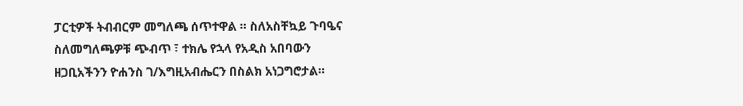ፓርቲዎች ትብብርም መግለጫ ሰጥተዋል ። ስለአስቸኳይ ጉባዔና ስለመግለጫዎቹ ጭብጥ ፣ ተክሌ የኋላ የአዲስ አበባውን ዘጋቢአችንን ዮሐንስ ገ/እግዚአብሔርን በስልክ አነጋግሮታል።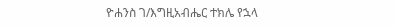ዮሐንስ ገ/እግዚአብሔር ተክሌ የኋላ